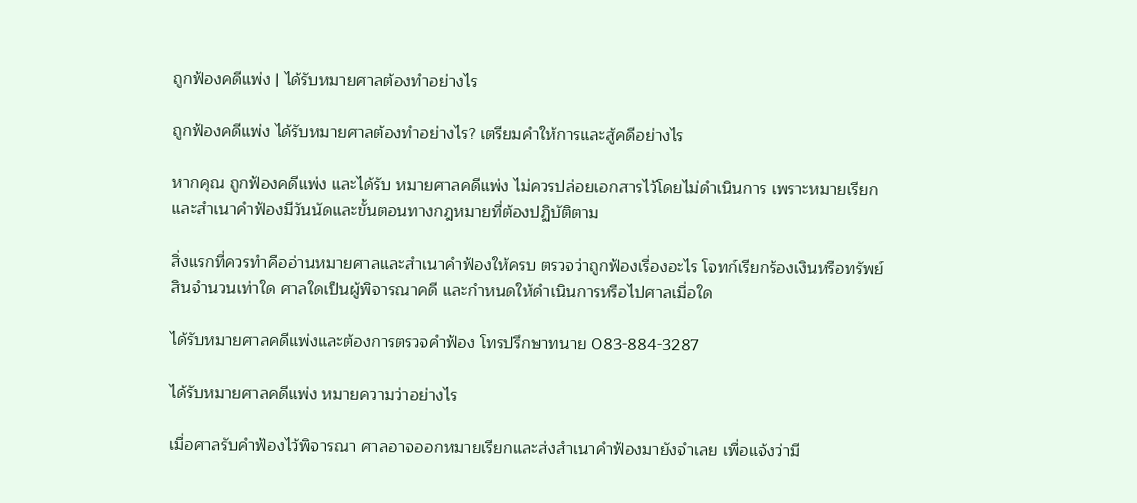ถูกฟ้องคดีแพ่ง | ได้รับหมายศาลต้องทำอย่างไร

ถูกฟ้องคดีแพ่ง ได้รับหมายศาลต้องทำอย่างไร? เตรียมคำให้การและสู้คดีอย่างไร

หากคุณ ถูกฟ้องคดีแพ่ง และได้รับ หมายศาลคดีแพ่ง ไม่ควรปล่อยเอกสารไว้โดยไม่ดำเนินการ เพราะหมายเรียกและสำเนาคำฟ้องมีวันนัดและขั้นตอนทางกฎหมายที่ต้องปฏิบัติตาม

สิ่งแรกที่ควรทำคืออ่านหมายศาลและสำเนาคำฟ้องให้ครบ ตรวจว่าถูกฟ้องเรื่องอะไร โจทก์เรียกร้องเงินหรือทรัพย์สินจำนวนเท่าใด ศาลใดเป็นผู้พิจารณาคดี และกำหนดให้ดำเนินการหรือไปศาลเมื่อใด

ได้รับหมายศาลคดีแพ่งและต้องการตรวจคำฟ้อง โทรปรึกษาทนาย 083-884-3287

ได้รับหมายศาลคดีแพ่ง หมายความว่าอย่างไร

เมื่อศาลรับคำฟ้องไว้พิจารณา ศาลอาจออกหมายเรียกและส่งสำเนาคำฟ้องมายังจำเลย เพื่อแจ้งว่ามี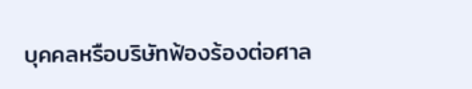บุคคลหรือบริษัทฟ้องร้องต่อศาล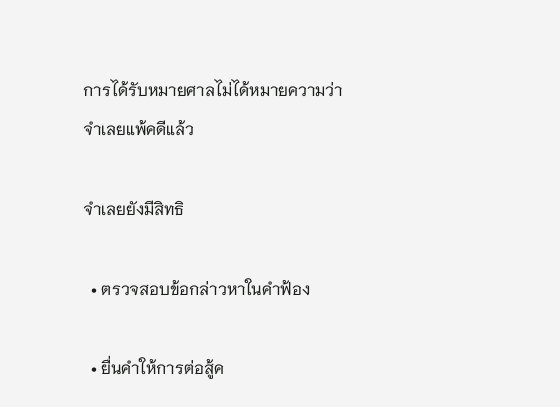การได้รับหมายศาลไม่ได้หมายความว่าจำเลยแพ้คดีแล้ว

จำเลยยังมีสิทธิ

  • ตรวจสอบข้อกล่าวหาในคำฟ้อง

  • ยื่นคำให้การต่อสู้ค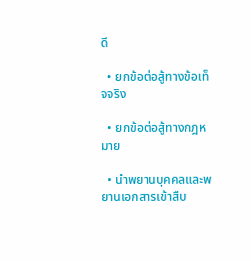ดี

  • ยกข้อต่อสู้ทางข้อเท็จจริง

  • ยกข้อต่อสู้ทางกฎหมาย

  • นำพยานบุคคลและพยานเอกสารเข้าสืบ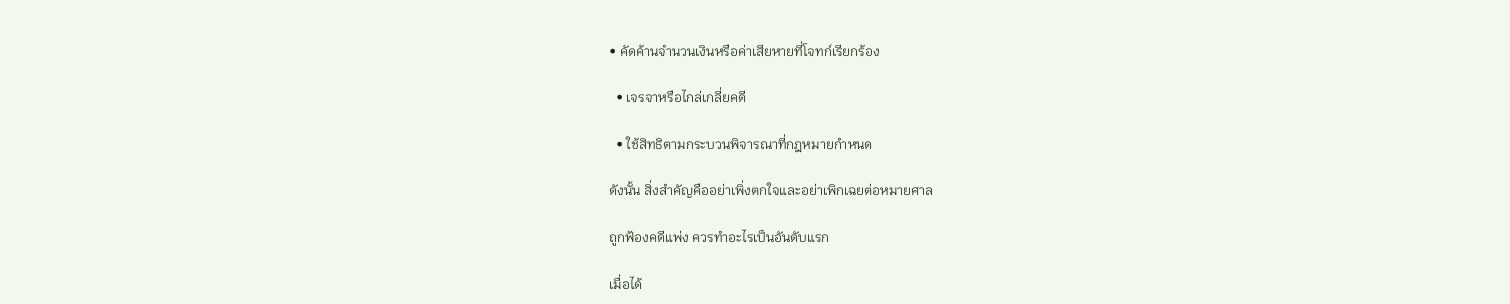• คัดค้านจำนวนเงินหรือค่าเสียหายที่โจทก์เรียกร้อง

  • เจรจาหรือไกล่เกลี่ยคดี

  • ใช้สิทธิตามกระบวนพิจารณาที่กฎหมายกำหนด

ดังนั้น สิ่งสำคัญคืออย่าเพิ่งตกใจและอย่าเพิกเฉยต่อหมายศาล

ถูกฟ้องคดีแพ่ง ควรทำอะไรเป็นอันดับแรก

เมื่อได้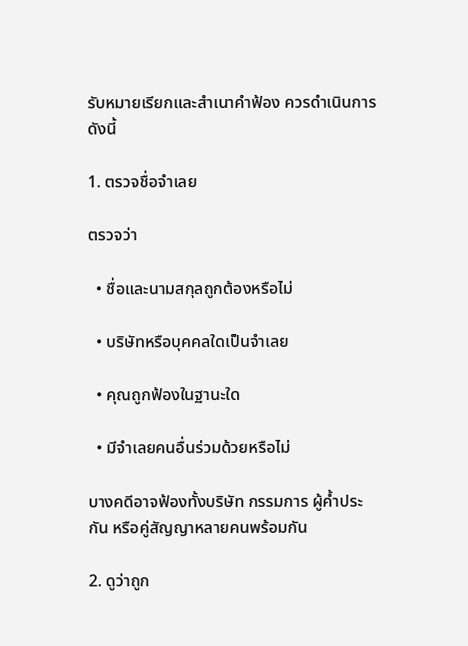รับหมายเรียกและสำเนาคำฟ้อง ควรดำเนินการดังนี้

1. ตรวจชื่อจำเลย

ตรวจว่า

  • ชื่อและนามสกุลถูกต้องหรือไม่

  • บริษัทหรือบุคคลใดเป็นจำเลย

  • คุณถูกฟ้องในฐานะใด

  • มีจำเลยคนอื่นร่วมด้วยหรือไม่

บางคดีอาจฟ้องทั้งบริษัท กรรมการ ผู้ค้ำประกัน หรือคู่สัญญาหลายคนพร้อมกัน

2. ดูว่าถูก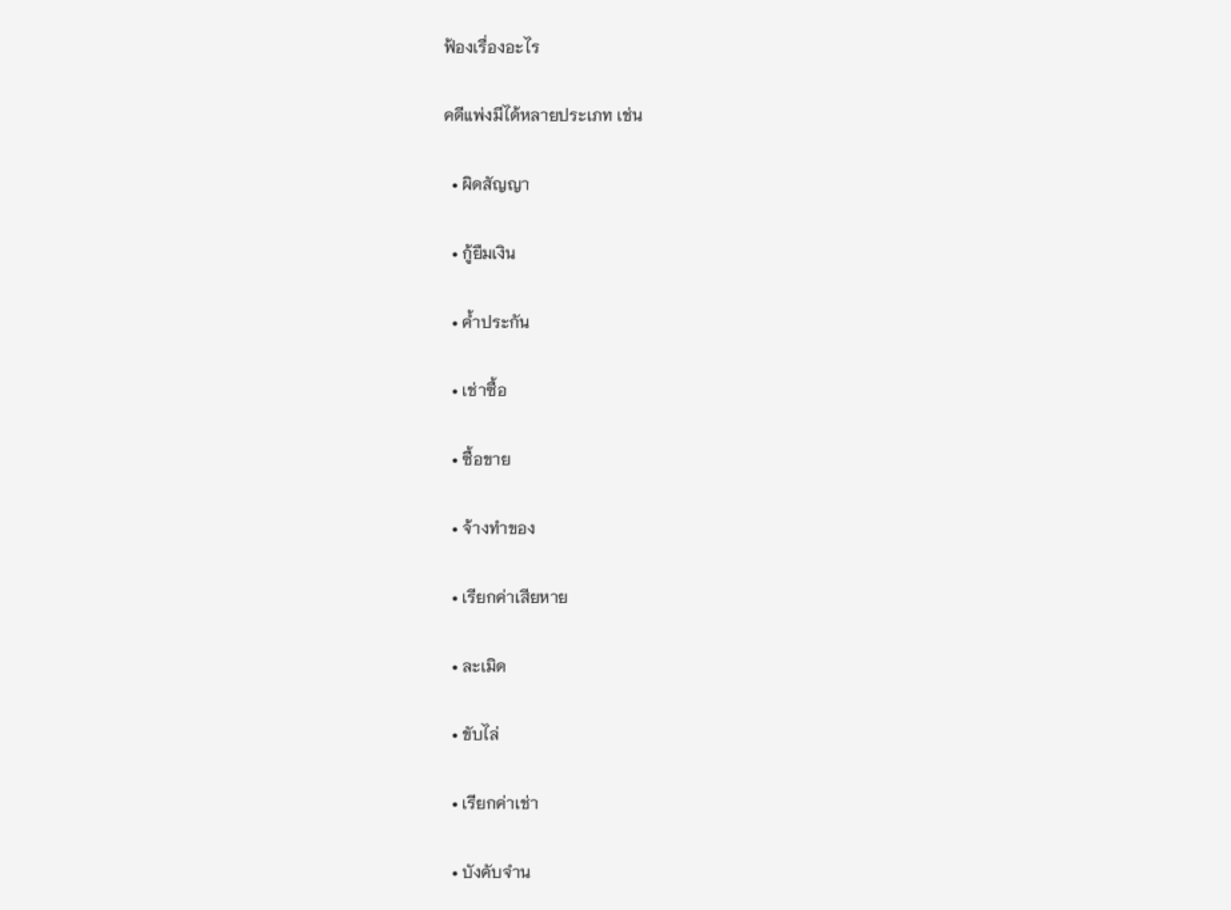ฟ้องเรื่องอะไร

คดีแพ่งมีได้หลายประเภท เช่น

  • ผิดสัญญา

  • กู้ยืมเงิน

  • ค้ำประกัน

  • เช่าซื้อ

  • ซื้อขาย

  • จ้างทำของ

  • เรียกค่าเสียหาย

  • ละเมิด

  • ขับไล่

  • เรียกค่าเช่า

  • บังคับจำน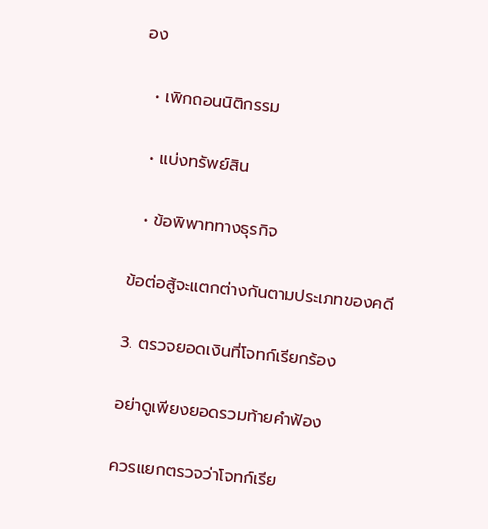อง

  • เพิกถอนนิติกรรม

  • แบ่งทรัพย์สิน

  • ข้อพิพาททางธุรกิจ

ข้อต่อสู้จะแตกต่างกันตามประเภทของคดี

3. ตรวจยอดเงินที่โจทก์เรียกร้อง

อย่าดูเพียงยอดรวมท้ายคำฟ้อง

ควรแยกตรวจว่าโจทก์เรีย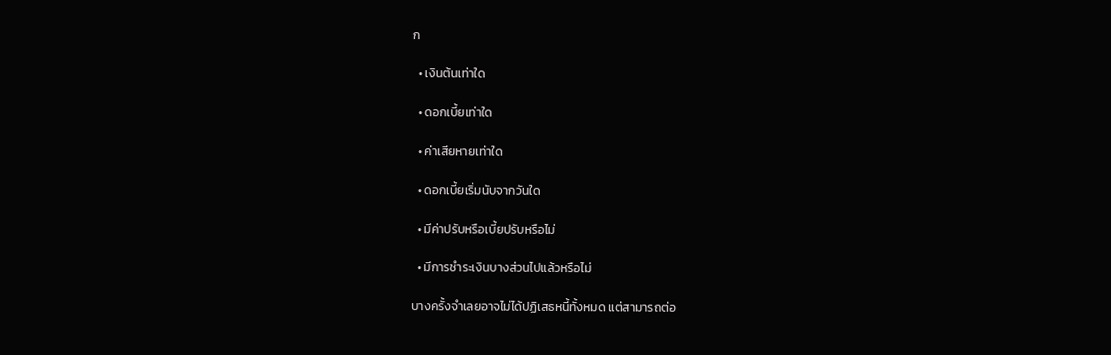ก

  • เงินต้นเท่าใด

  • ดอกเบี้ยเท่าใด

  • ค่าเสียหายเท่าใด

  • ดอกเบี้ยเริ่มนับจากวันใด

  • มีค่าปรับหรือเบี้ยปรับหรือไม่

  • มีการชำระเงินบางส่วนไปแล้วหรือไม่

บางครั้งจำเลยอาจไม่ได้ปฏิเสธหนี้ทั้งหมด แต่สามารถต่อ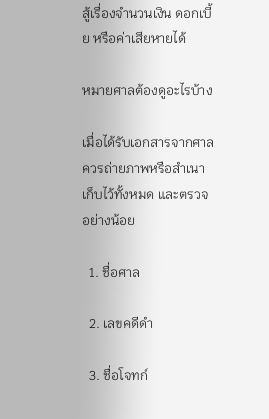สู้เรื่องจำนวนเงิน ดอกเบี้ย หรือค่าเสียหายได้

หมายศาลต้องดูอะไรบ้าง

เมื่อได้รับเอกสารจากศาล ควรถ่ายภาพหรือสำเนาเก็บไว้ทั้งหมด และตรวจอย่างน้อย

  1. ชื่อศาล

  2. เลขคดีดำ

  3. ชื่อโจทก์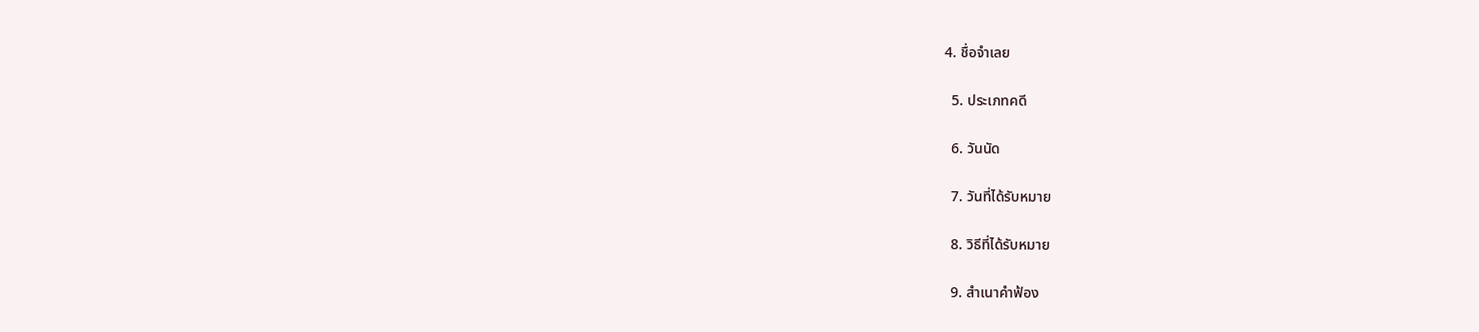4. ชื่อจำเลย

  5. ประเภทคดี

  6. วันนัด

  7. วันที่ได้รับหมาย

  8. วิธีที่ได้รับหมาย

  9. สำเนาคำฟ้อง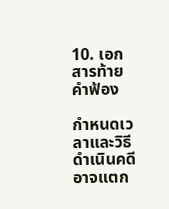10. เอกสารท้ายคำฟ้อง

กำหนดเวลาและวิธีดำเนินคดีอาจแตก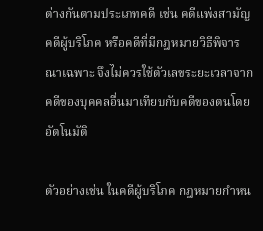ต่างกันตามประเภทคดี เช่น คดีแพ่งสามัญ คดีผู้บริโภค หรือคดีที่มีกฎหมายวิธีพิจารณาเฉพาะ จึงไม่ควรใช้ตัวเลขระยะเวลาจากคดีของบุคคลอื่นมาเทียบกับคดีของตนโดยอัตโนมัติ

ตัวอย่างเช่น ในคดีผู้บริโภค กฎหมายกำหน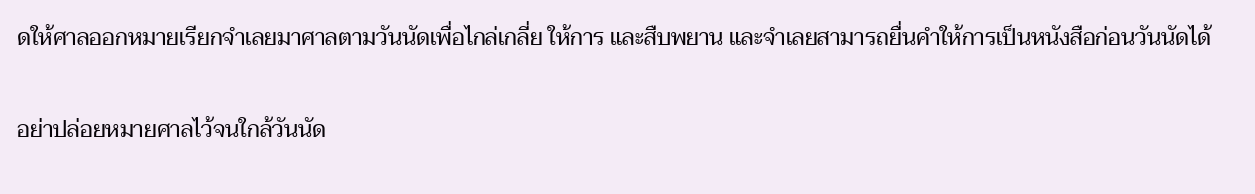ดให้ศาลออกหมายเรียกจำเลยมาศาลตามวันนัดเพื่อไกล่เกลี่ย ให้การ และสืบพยาน และจำเลยสามารถยื่นคำให้การเป็นหนังสือก่อนวันนัดได้

อย่าปล่อยหมายศาลไว้จนใกล้วันนัด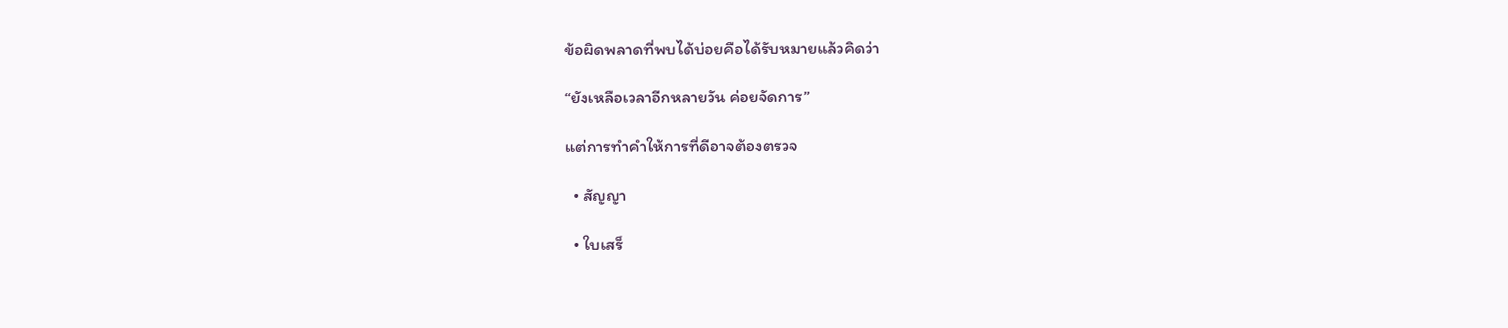ข้อผิดพลาดที่พบได้บ่อยคือได้รับหมายแล้วคิดว่า

“ยังเหลือเวลาอีกหลายวัน ค่อยจัดการ”

แต่การทำคำให้การที่ดีอาจต้องตรวจ

  • สัญญา

  • ใบเสร็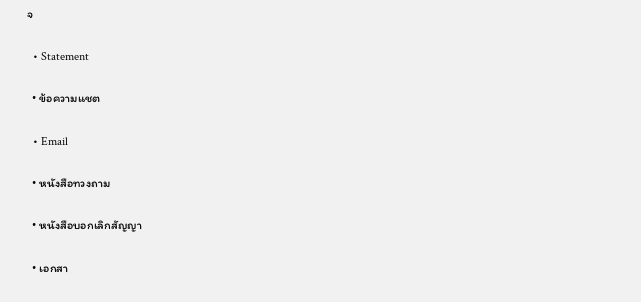จ

  • Statement

  • ข้อความแชต

  • Email

  • หนังสือทวงถาม

  • หนังสือบอกเลิกสัญญา

  • เอกสา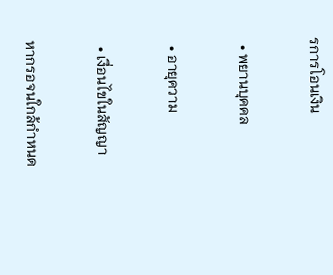รการโอนเงิน

  • พยานบุคคล

  • อายุความ

  • เงื่อนไขในสัญญา

หากรอจนใกล้กำหนด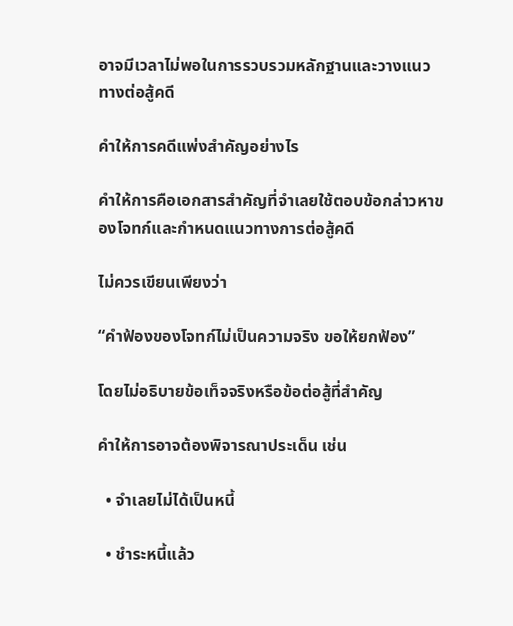อาจมีเวลาไม่พอในการรวบรวมหลักฐานและวางแนวทางต่อสู้คดี

คำให้การคดีแพ่งสำคัญอย่างไร

คำให้การคือเอกสารสำคัญที่จำเลยใช้ตอบข้อกล่าวหาของโจทก์และกำหนดแนวทางการต่อสู้คดี

ไม่ควรเขียนเพียงว่า

“คำฟ้องของโจทก์ไม่เป็นความจริง ขอให้ยกฟ้อง”

โดยไม่อธิบายข้อเท็จจริงหรือข้อต่อสู้ที่สำคัญ

คำให้การอาจต้องพิจารณาประเด็น เช่น

  • จำเลยไม่ได้เป็นหนี้

  • ชำระหนี้แล้ว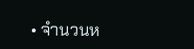• จำนวนห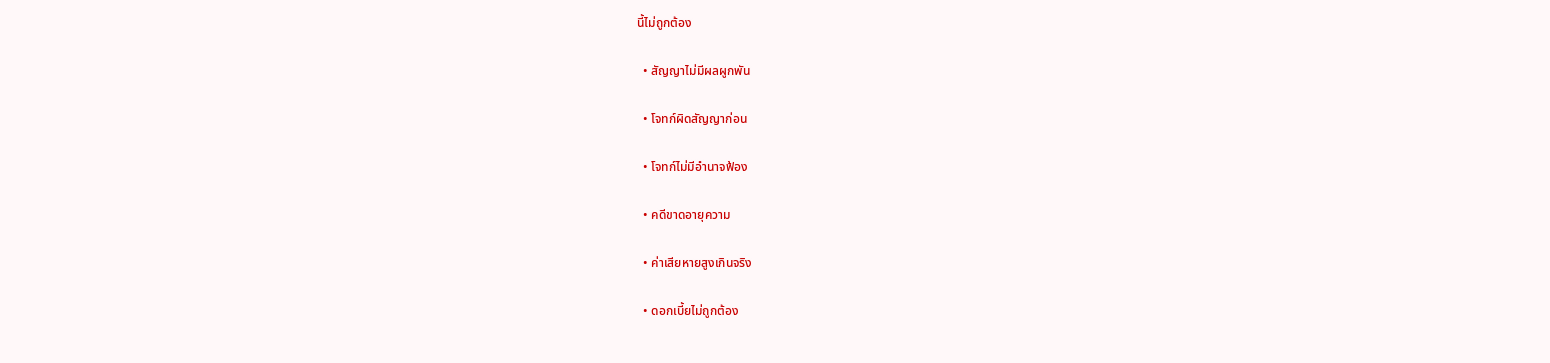นี้ไม่ถูกต้อง

  • สัญญาไม่มีผลผูกพัน

  • โจทก์ผิดสัญญาก่อน

  • โจทก์ไม่มีอำนาจฟ้อง

  • คดีขาดอายุความ

  • ค่าเสียหายสูงเกินจริง

  • ดอกเบี้ยไม่ถูกต้อง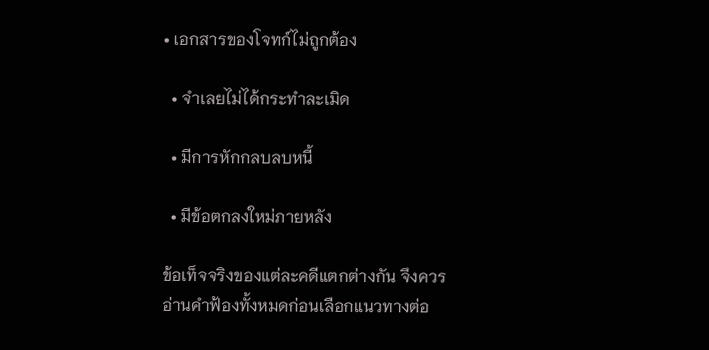• เอกสารของโจทก์ไม่ถูกต้อง

  • จำเลยไม่ได้กระทำละเมิด

  • มีการหักกลบลบหนี้

  • มีข้อตกลงใหม่ภายหลัง

ข้อเท็จจริงของแต่ละคดีแตกต่างกัน จึงควรอ่านคำฟ้องทั้งหมดก่อนเลือกแนวทางต่อ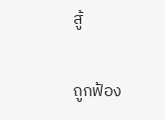สู้

ถูกฟ้อง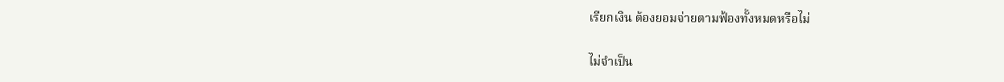เรียกเงิน ต้องยอมจ่ายตามฟ้องทั้งหมดหรือไม่

ไม่จำเป็น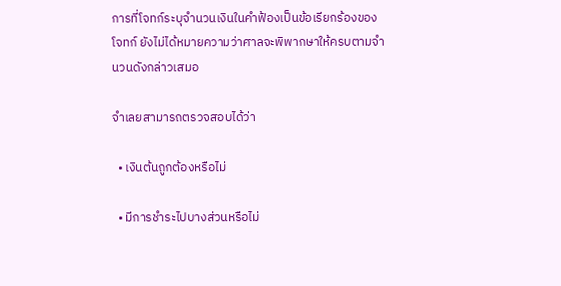การที่โจทก์ระบุจำนวนเงินในคำฟ้องเป็นข้อเรียกร้องของโจทก์ ยังไม่ได้หมายความว่าศาลจะพิพากษาให้ครบตามจำนวนดังกล่าวเสมอ

จำเลยสามารถตรวจสอบได้ว่า

  • เงินต้นถูกต้องหรือไม่

  • มีการชำระไปบางส่วนหรือไม่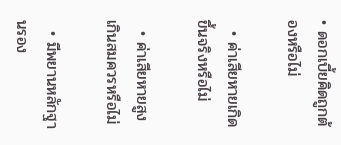• ดอกเบี้ยคิดถูกต้องหรือไม่

  • ค่าเสียหายเกิดขึ้นจริงหรือไม่

  • ค่าเสียหายสูงเกินสมควรหรือไม่

  • มีพยานหลักฐานรอง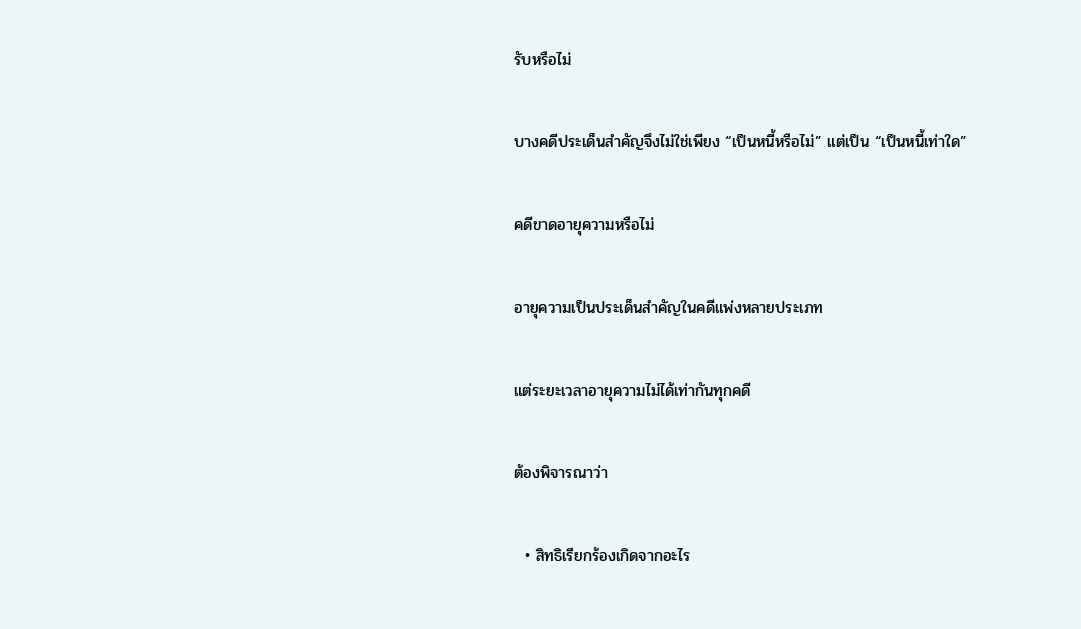รับหรือไม่

บางคดีประเด็นสำคัญจึงไม่ใช่เพียง “เป็นหนี้หรือไม่” แต่เป็น “เป็นหนี้เท่าใด”

คดีขาดอายุความหรือไม่

อายุความเป็นประเด็นสำคัญในคดีแพ่งหลายประเภท

แต่ระยะเวลาอายุความไม่ได้เท่ากันทุกคดี

ต้องพิจารณาว่า

  • สิทธิเรียกร้องเกิดจากอะไร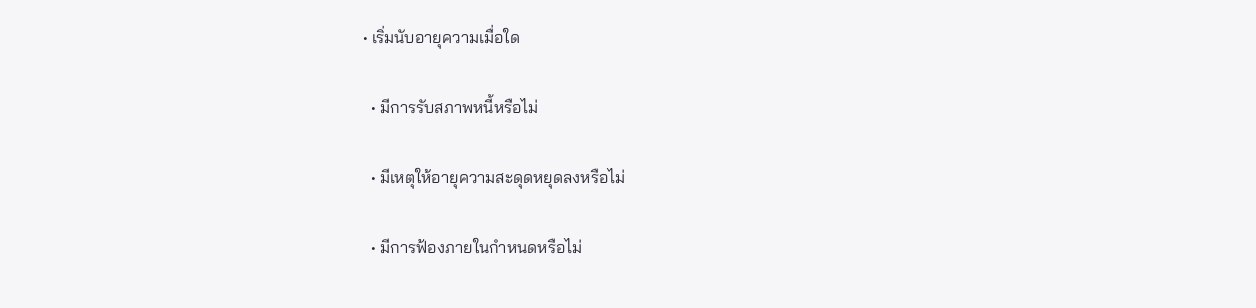• เริ่มนับอายุความเมื่อใด

  • มีการรับสภาพหนี้หรือไม่

  • มีเหตุให้อายุความสะดุดหยุดลงหรือไม่

  • มีการฟ้องภายในกำหนดหรือไม่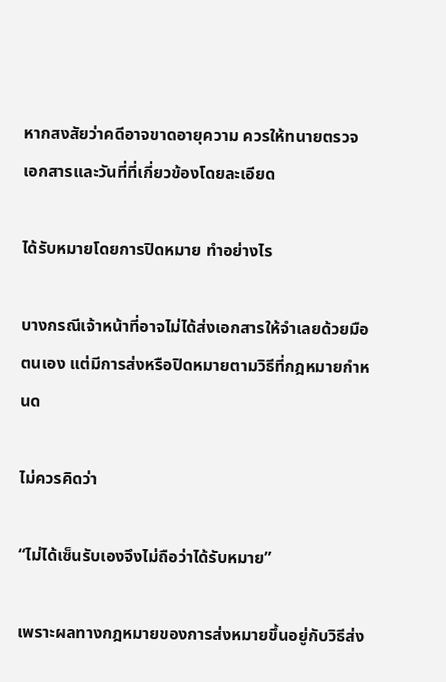หากสงสัยว่าคดีอาจขาดอายุความ ควรให้ทนายตรวจเอกสารและวันที่ที่เกี่ยวข้องโดยละเอียด

ได้รับหมายโดยการปิดหมาย ทำอย่างไร

บางกรณีเจ้าหน้าที่อาจไม่ได้ส่งเอกสารให้จำเลยด้วยมือตนเอง แต่มีการส่งหรือปิดหมายตามวิธีที่กฎหมายกำหนด

ไม่ควรคิดว่า

“ไม่ได้เซ็นรับเองจึงไม่ถือว่าได้รับหมาย”

เพราะผลทางกฎหมายของการส่งหมายขึ้นอยู่กับวิธีส่ง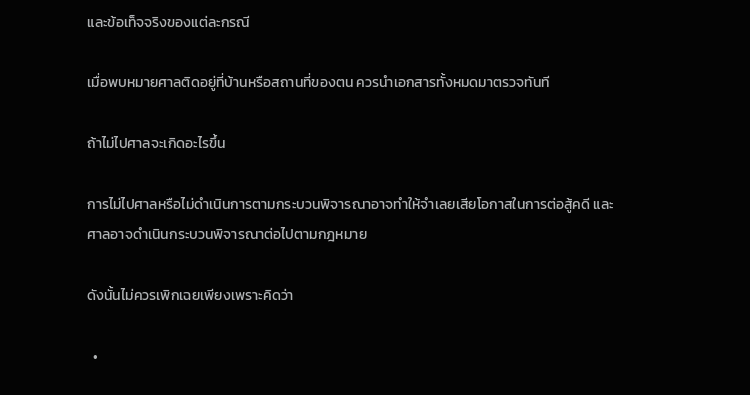และข้อเท็จจริงของแต่ละกรณี

เมื่อพบหมายศาลติดอยู่ที่บ้านหรือสถานที่ของตน ควรนำเอกสารทั้งหมดมาตรวจทันที

ถ้าไม่ไปศาลจะเกิดอะไรขึ้น

การไม่ไปศาลหรือไม่ดำเนินการตามกระบวนพิจารณาอาจทำให้จำเลยเสียโอกาสในการต่อสู้คดี และศาลอาจดำเนินกระบวนพิจารณาต่อไปตามกฎหมาย

ดังนั้นไม่ควรเพิกเฉยเพียงเพราะคิดว่า

  •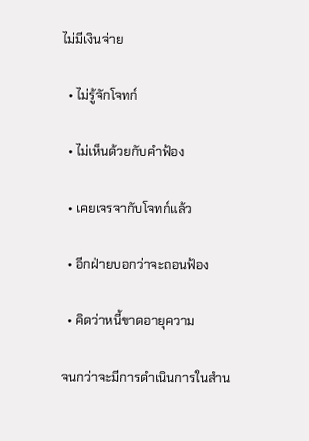ไม่มีเงินจ่าย

  • ไม่รู้จักโจทก์

  • ไม่เห็นด้วยกับคำฟ้อง

  • เคยเจรจากับโจทก์แล้ว

  • อีกฝ่ายบอกว่าจะถอนฟ้อง

  • คิดว่าหนี้ขาดอายุความ

จนกว่าจะมีการดำเนินการในสำน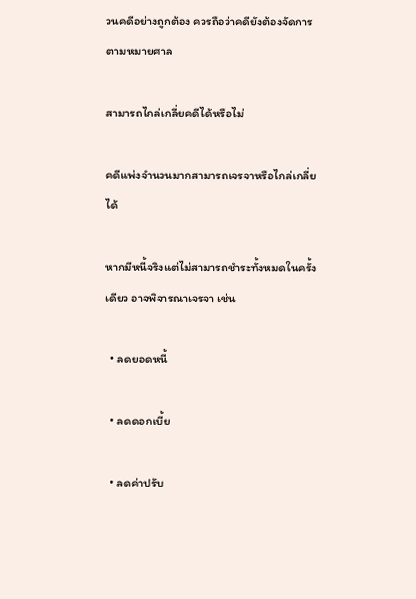วนคดีอย่างถูกต้อง ควรถือว่าคดียังต้องจัดการตามหมายศาล

สามารถไกล่เกลี่ยคดีได้หรือไม่

คดีแพ่งจำนวนมากสามารถเจรจาหรือไกล่เกลี่ยได้

หากมีหนี้จริงแต่ไม่สามารถชำระทั้งหมดในครั้งเดียว อาจพิจารณาเจรจา เช่น

  • ลดยอดหนี้

  • ลดดอกเบี้ย

  • ลดค่าปรับ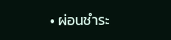• ผ่อนชำระ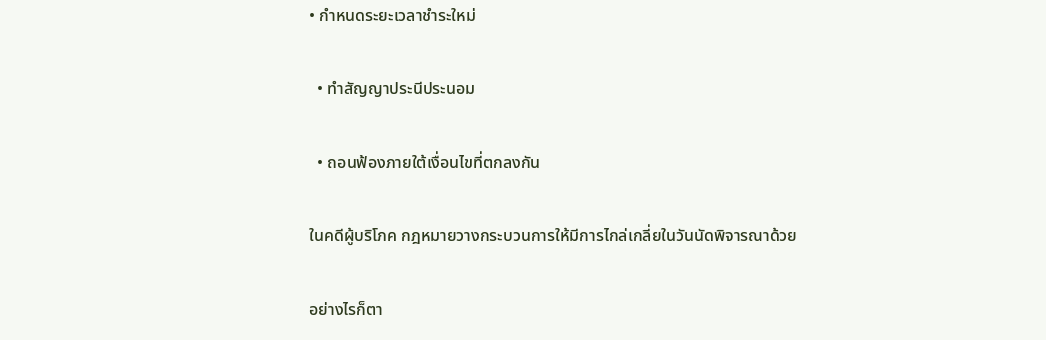• กำหนดระยะเวลาชำระใหม่

  • ทำสัญญาประนีประนอม

  • ถอนฟ้องภายใต้เงื่อนไขที่ตกลงกัน

ในคดีผู้บริโภค กฎหมายวางกระบวนการให้มีการไกล่เกลี่ยในวันนัดพิจารณาด้วย

อย่างไรก็ตา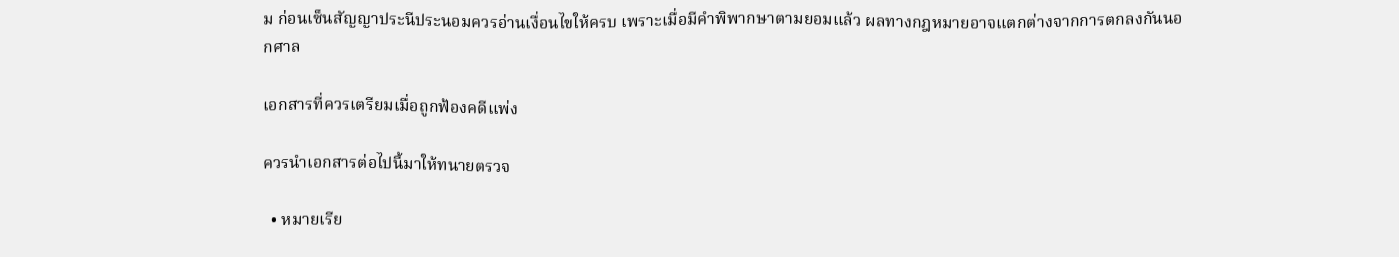ม ก่อนเซ็นสัญญาประนีประนอมควรอ่านเงื่อนไขให้ครบ เพราะเมื่อมีคำพิพากษาตามยอมแล้ว ผลทางกฎหมายอาจแตกต่างจากการตกลงกันนอกศาล

เอกสารที่ควรเตรียมเมื่อถูกฟ้องคดีแพ่ง

ควรนำเอกสารต่อไปนี้มาให้ทนายตรวจ

  • หมายเรีย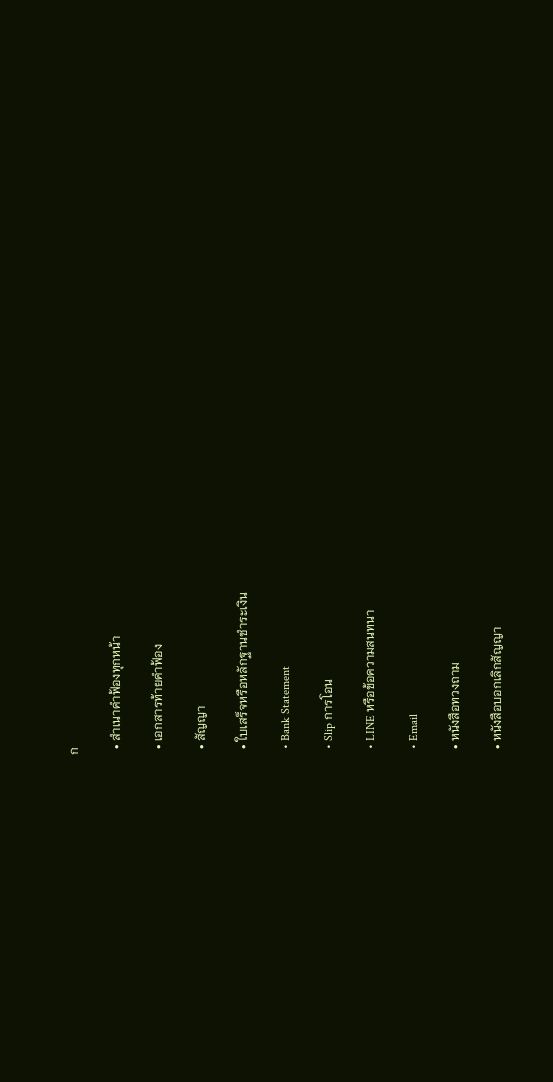ก

  • สำเนาคำฟ้องทุกหน้า

  • เอกสารท้ายคำฟ้อง

  • สัญญา

  • ใบเสร็จหรือหลักฐานชำระเงิน

  • Bank Statement

  • Slip การโอน

  • LINE หรือข้อความสนทนา

  • Email

  • หนังสือทวงถาม

  • หนังสือบอกเลิกสัญญา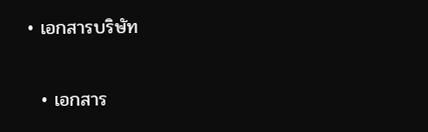• เอกสารบริษัท

  • เอกสาร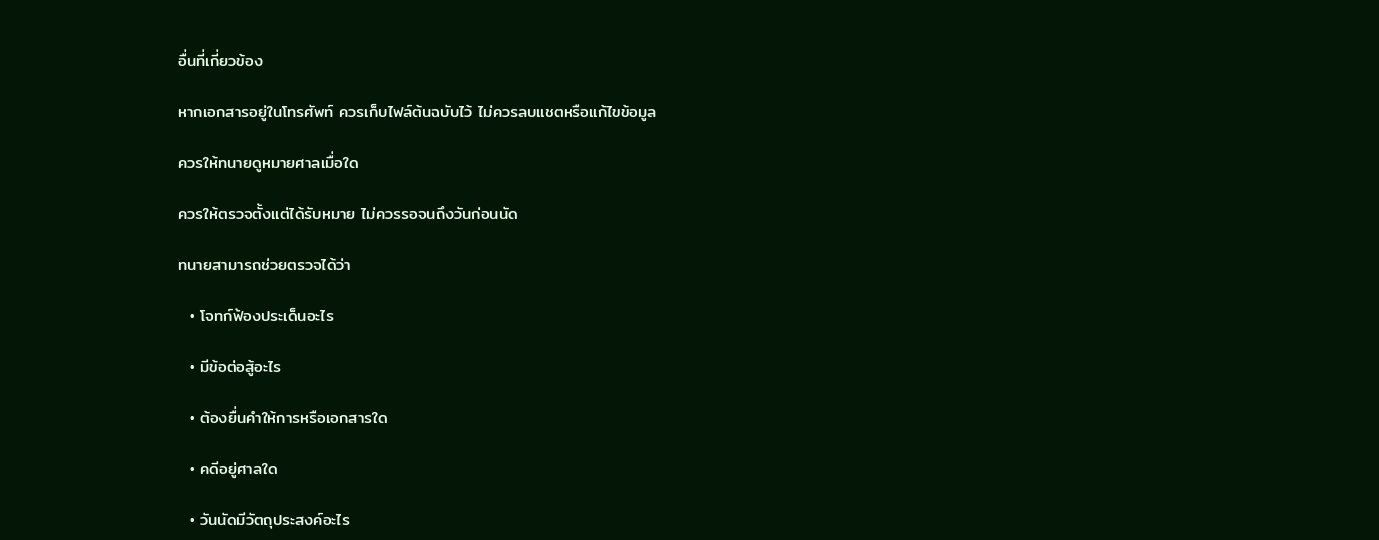อื่นที่เกี่ยวข้อง

หากเอกสารอยู่ในโทรศัพท์ ควรเก็บไฟล์ต้นฉบับไว้ ไม่ควรลบแชตหรือแก้ไขข้อมูล

ควรให้ทนายดูหมายศาลเมื่อใด

ควรให้ตรวจตั้งแต่ได้รับหมาย ไม่ควรรอจนถึงวันก่อนนัด

ทนายสามารถช่วยตรวจได้ว่า

  • โจทก์ฟ้องประเด็นอะไร

  • มีข้อต่อสู้อะไร

  • ต้องยื่นคำให้การหรือเอกสารใด

  • คดีอยู่ศาลใด

  • วันนัดมีวัตถุประสงค์อะไร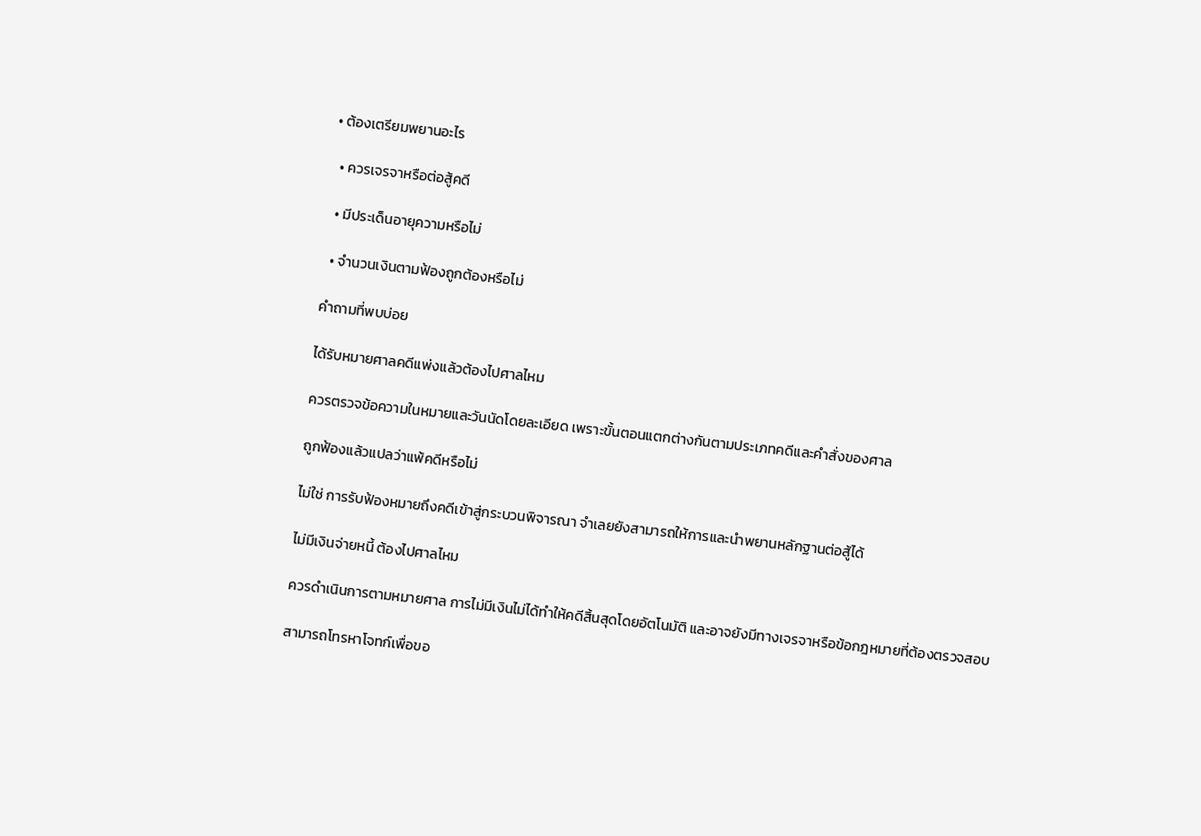• ต้องเตรียมพยานอะไร

  • ควรเจรจาหรือต่อสู้คดี

  • มีประเด็นอายุความหรือไม่

  • จำนวนเงินตามฟ้องถูกต้องหรือไม่

คำถามที่พบบ่อย

ได้รับหมายศาลคดีแพ่งแล้วต้องไปศาลไหม

ควรตรวจข้อความในหมายและวันนัดโดยละเอียด เพราะขั้นตอนแตกต่างกันตามประเภทคดีและคำสั่งของศาล

ถูกฟ้องแล้วแปลว่าแพ้คดีหรือไม่

ไม่ใช่ การรับฟ้องหมายถึงคดีเข้าสู่กระบวนพิจารณา จำเลยยังสามารถให้การและนำพยานหลักฐานต่อสู้ได้

ไม่มีเงินจ่ายหนี้ ต้องไปศาลไหม

ควรดำเนินการตามหมายศาล การไม่มีเงินไม่ได้ทำให้คดีสิ้นสุดโดยอัตโนมัติ และอาจยังมีทางเจรจาหรือข้อกฎหมายที่ต้องตรวจสอบ

สามารถโทรหาโจทก์เพื่อขอ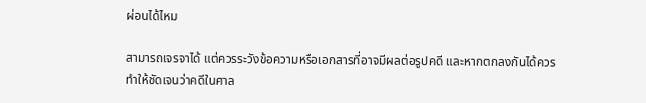ผ่อนได้ไหม

สามารถเจรจาได้ แต่ควรระวังข้อความหรือเอกสารที่อาจมีผลต่อรูปคดี และหากตกลงกันได้ควรทำให้ชัดเจนว่าคดีในศาล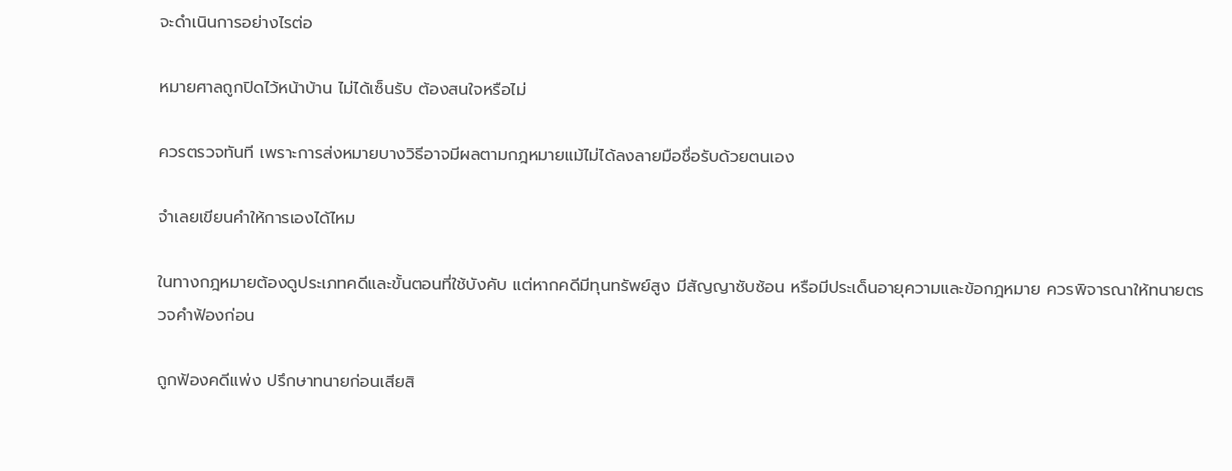จะดำเนินการอย่างไรต่อ

หมายศาลถูกปิดไว้หน้าบ้าน ไม่ได้เซ็นรับ ต้องสนใจหรือไม่

ควรตรวจทันที เพราะการส่งหมายบางวิธีอาจมีผลตามกฎหมายแม้ไม่ได้ลงลายมือชื่อรับด้วยตนเอง

จำเลยเขียนคำให้การเองได้ไหม

ในทางกฎหมายต้องดูประเภทคดีและขั้นตอนที่ใช้บังคับ แต่หากคดีมีทุนทรัพย์สูง มีสัญญาซับซ้อน หรือมีประเด็นอายุความและข้อกฎหมาย ควรพิจารณาให้ทนายตรวจคำฟ้องก่อน

ถูกฟ้องคดีแพ่ง ปรึกษาทนายก่อนเสียสิ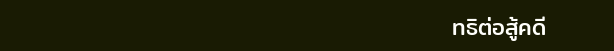ทธิต่อสู้คดี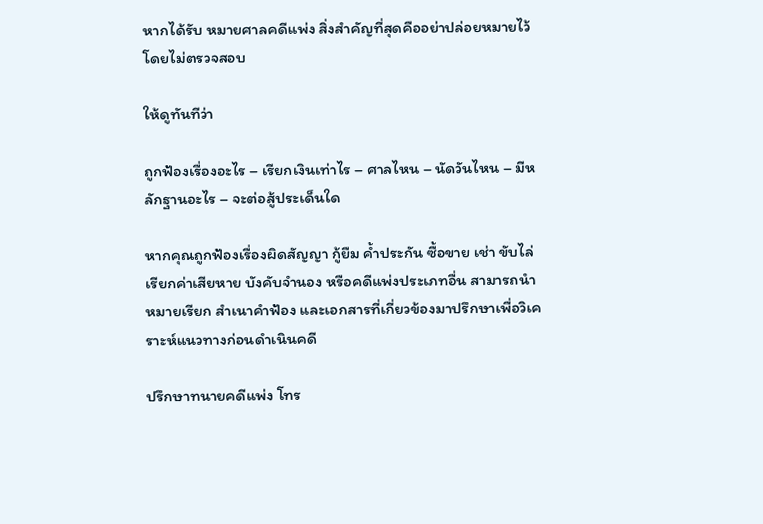หากได้รับ หมายศาลคดีแพ่ง สิ่งสำคัญที่สุดคืออย่าปล่อยหมายไว้โดยไม่ตรวจสอบ

ให้ดูทันทีว่า

ถูกฟ้องเรื่องอะไร – เรียกเงินเท่าไร – ศาลไหน – นัดวันไหน – มีหลักฐานอะไร – จะต่อสู้ประเด็นใด

หากคุณถูกฟ้องเรื่องผิดสัญญา กู้ยืม ค้ำประกัน ซื้อขาย เช่า ขับไล่ เรียกค่าเสียหาย บังคับจำนอง หรือคดีแพ่งประเภทอื่น สามารถนำหมายเรียก สำเนาคำฟ้อง และเอกสารที่เกี่ยวข้องมาปรึกษาเพื่อวิเคราะห์แนวทางก่อนดำเนินคดี

ปรึกษาทนายคดีแพ่ง โทร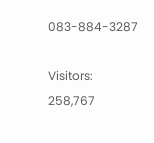083-884-3287

Visitors: 258,767